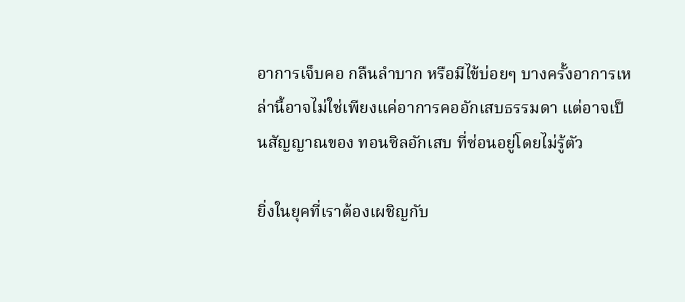อาการเจ็บคอ กลืนลำบาก หรือมีไข้บ่อยๆ บางครั้งอาการเหล่านี้อาจไม่ใช่เพียงแค่อาการคออักเสบธรรมดา แต่อาจเป็นสัญญาณของ ทอนซิลอักเสบ ที่ซ่อนอยู่โดยไม่รู้ตัว

ยิ่งในยุคที่เราต้องเผชิญกับ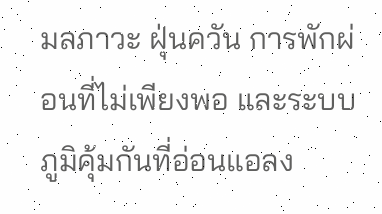มลภาวะ ฝุ่นควัน การพักผ่อนที่ไม่เพียงพอ และระบบภูมิคุ้มกันที่อ่อนแอลง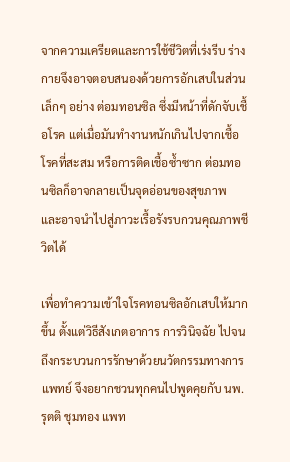จากความเครียดและการใช้ชีวิตที่เร่งรีบ ร่างกายจึงอาจตอบสนองด้วยการอักเสบในส่วนเล็กๆ อย่าง ต่อมทอนซิล ซึ่งมีหน้าที่ดักจับเชื้อโรค แต่เมื่อมันทำงานหนักเกินไปจากเชื้อโรคที่สะสม หรือการติดเชื้อซ้ำซาก ต่อมทอนซิลก็อาจกลายเป็นจุดอ่อนของสุขภาพ และอาจนำไปสู่ภาวะเรื้อรังรบกวนคุณภาพชีวิตได้

เพื่อทำความเข้าใจโรคทอนซิลอักเสบให้มากขึ้น ตั้งแต่วิธีสังเกตอาการ การวินิจฉัย ไปจนถึงกระบวนการรักษาด้วยนวัตกรรมทางการแพทย์ จึงอยากชวนทุกคนไปพูดคุยกับ นพ. รุตติ ชุมทอง แพท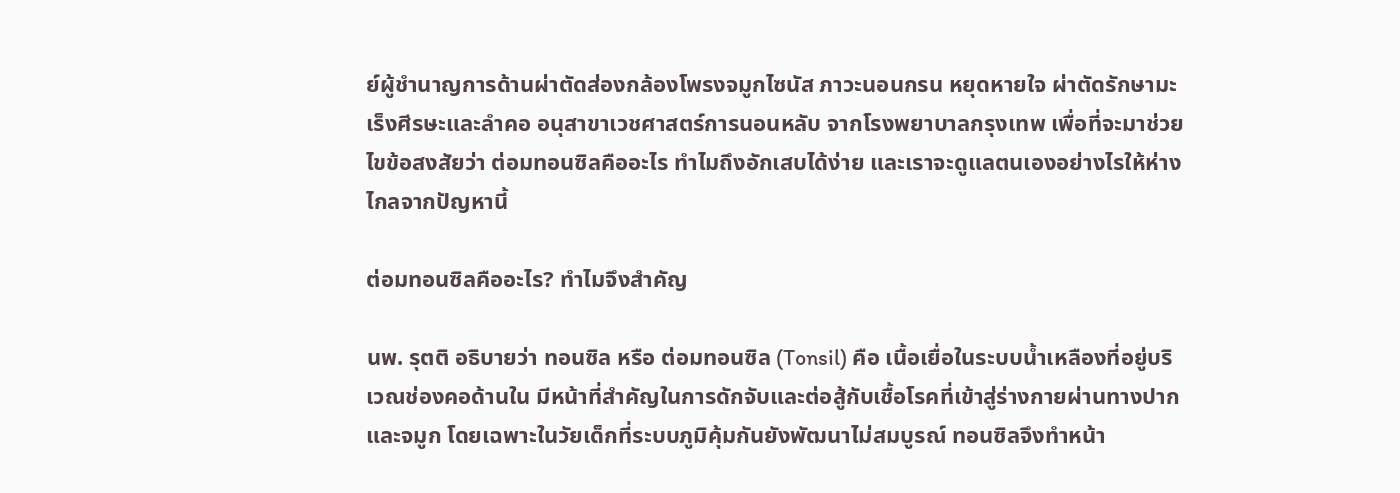ย์ผู้ชำนาญการด้านผ่าตัดส่องกล้องโพรงจมูกไซนัส ภาวะนอนกรน หยุดหายใจ ผ่าตัดรักษามะเร็งศีรษะและลำคอ อนุสาขาเวชศาสตร์การนอนหลับ จากโรงพยาบาลกรุงเทพ เพื่อที่จะมาช่วยไขข้อสงสัยว่า ต่อมทอนซิลคืออะไร ทำไมถึงอักเสบได้ง่าย และเราจะดูแลตนเองอย่างไรให้ห่างไกลจากปัญหานี้

ต่อมทอนซิลคืออะไร? ทำไมจึงสำคัญ

นพ. รุตติ อธิบายว่า ทอนซิล หรือ ต่อมทอนซิล (Tonsil) คือ เนื้อเยื่อในระบบน้ำเหลืองที่อยู่บริเวณช่องคอด้านใน มีหน้าที่สำคัญในการดักจับและต่อสู้กับเชื้อโรคที่เข้าสู่ร่างกายผ่านทางปากและจมูก โดยเฉพาะในวัยเด็กที่ระบบภูมิคุ้มกันยังพัฒนาไม่สมบูรณ์ ทอนซิลจึงทำหน้า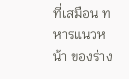ที่เสมือน ทหารแนวหน้า ของร่าง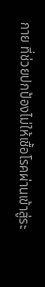กาย ที่ช่วยปกป้องไม่ให้เชื้อโรคผ่านเข้าสู่ระ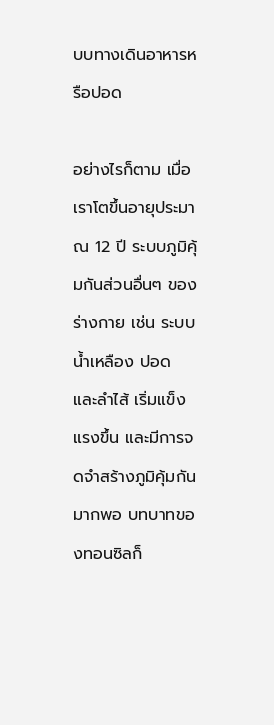บบทางเดินอาหารหรือปอด

อย่างไรก็ตาม เมื่อเราโตขึ้นอายุประมาณ 12 ปี ระบบภูมิคุ้มกันส่วนอื่นๆ ของร่างกาย เช่น ระบบน้ำเหลือง ปอด และลำไส้ เริ่มแข็งแรงขึ้น และมีการจดจำสร้างภูมิคุ้มกันมากพอ บทบาทของทอนซิลก็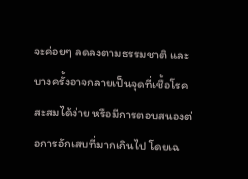จะค่อยๆ ลดลงตามธรรมชาติ และบางครั้งอาจกลายเป็นจุดที่เชื้อโรคสะสมได้ง่าย หรือมีการตอบสนองต่อการอักเสบที่มากเกินไป โดยเฉ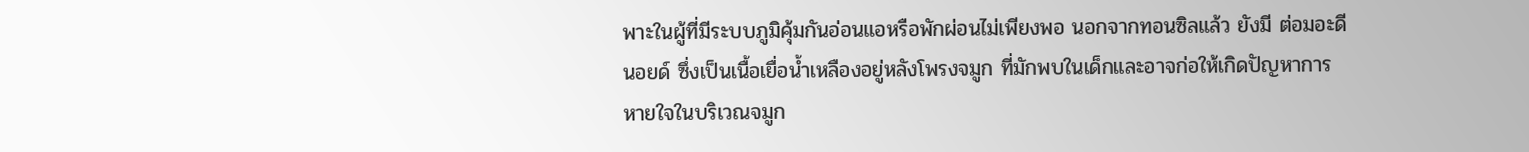พาะในผู้ที่มีระบบภูมิคุ้มกันอ่อนแอหรือพักผ่อนไม่เพียงพอ นอกจากทอนซิลแล้ว ยังมี ต่อมอะดีนอยด์ ซึ่งเป็นเนื้อเยื่อน้ำเหลืองอยู่หลังโพรงจมูก ที่มักพบในเด็กและอาจก่อให้เกิดปัญหาการหายใจในบริเวณจมูก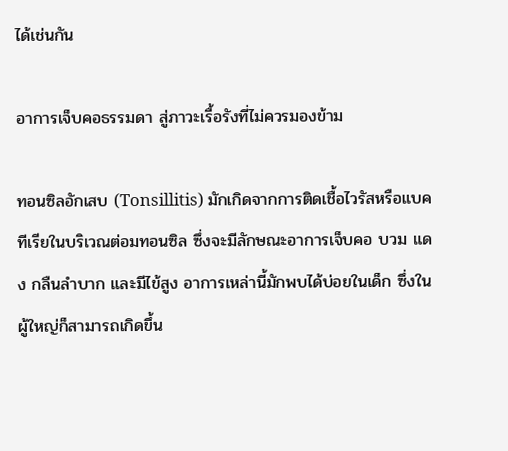ได้เช่นกัน

อาการเจ็บคอธรรมดา สู่ภาวะเรื้อรังที่ไม่ควรมองข้าม

ทอนซิลอักเสบ (Tonsillitis) มักเกิดจากการติดเชื้อไวรัสหรือแบคทีเรียในบริเวณต่อมทอนซิล ซึ่งจะมีลักษณะอาการเจ็บคอ บวม แดง กลืนลำบาก และมีไข้สูง อาการเหล่านี้มักพบได้บ่อยในเด็ก ซึ่งในผู้ใหญ่ก็สามารถเกิดขึ้น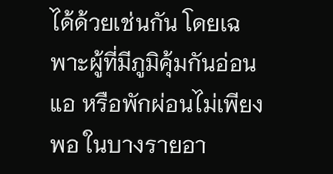ได้ด้วยเช่นกัน โดยเฉพาะผู้ที่มีภูมิคุ้มกันอ่อนแอ หรือพักผ่อนไม่เพียงพอ ในบางรายอา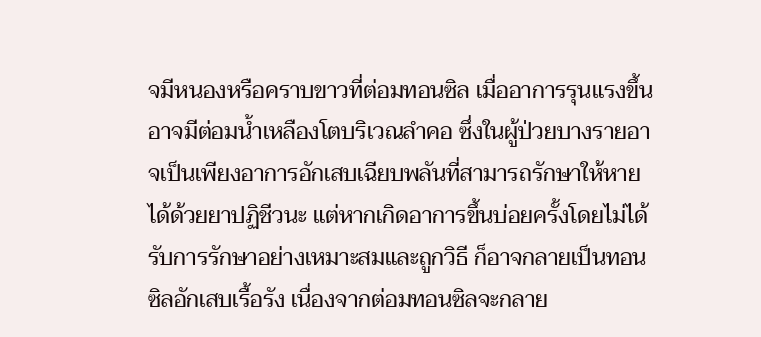จมีหนองหรือคราบขาวที่ต่อมทอนซิล เมื่ออาการรุนแรงขึ้นอาจมีต่อมน้ำเหลืองโตบริเวณลำคอ ซึ่งในผู้ป่วยบางรายอาจเป็นเพียงอาการอักเสบเฉียบพลันที่สามารถรักษาให้หายได้ด้วยยาปฏิชีวนะ แต่หากเกิดอาการขึ้นบ่อยครั้งโดยไม่ได้รับการรักษาอย่างเหมาะสมและถูกวิธี ก็อาจกลายเป็นทอนซิลอักเสบเรื้อรัง เนื่องจากต่อมทอนซิลจะกลาย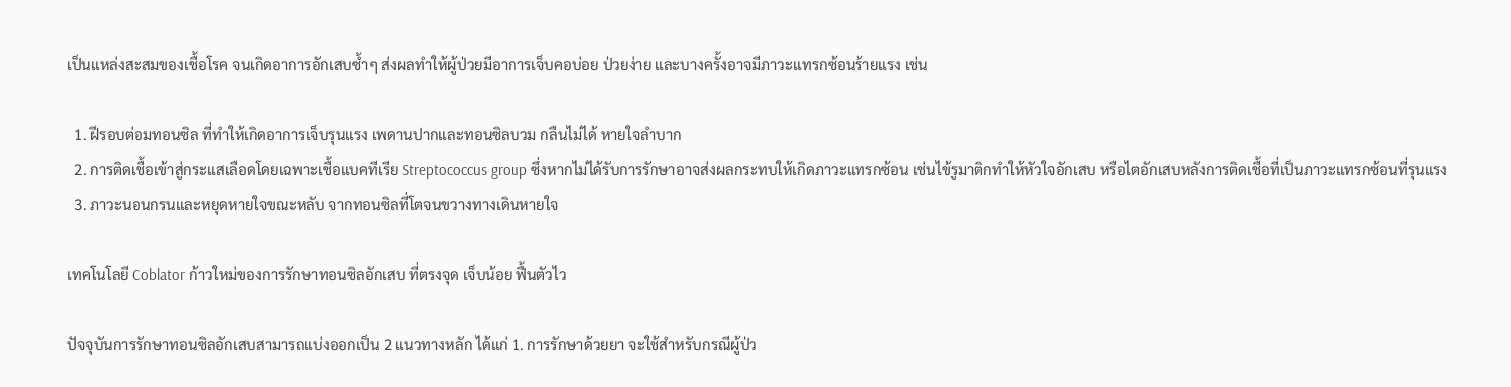เป็นแหล่งสะสมของเชื้อโรค จนเกิดอาการอักเสบซ้ำๆ ส่งผลทำให้ผู้ป่วยมีอาการเจ็บคอบ่อย ป่วยง่าย และบางครั้งอาจมีภาวะแทรกซ้อนร้ายแรง เช่น

  1. ฝีรอบต่อมทอนซิล ที่ทำให้เกิดอาการเจ็บรุนแรง เพดานปากและทอนซิลบวม กลืนไม่ได้ หายใจลำบาก
  2. การติดเชื้อเข้าสู่กระแสเลือดโดยเฉพาะเชื้อแบคทีเรีย Streptococcus group ซึ่งหากไม่ได้รับการรักษาอาจส่งผลกระทบให้เกิดภาวะแทรกซ้อน เช่นไข้รูมาติกทำให้หัวใจอักเสบ หรือไตอักเสบหลังการติดเชื้อที่เป็นภาวะแทรกซ้อนที่รุนแรง
  3. ภาวะนอนกรนและหยุดหายใจขณะหลับ จากทอนซิลที่โตจนขวางทางเดินหายใจ

เทคโนโลยี Coblator ก้าวใหม่ของการรักษาทอนซิลอักเสบ ที่ตรงจุด เจ็บน้อย ฟื้นตัวไว

ปัจจุบันการรักษาทอนซิลอักเสบสามารถแบ่งออกเป็น 2 แนวทางหลัก ได้แก่ 1. การรักษาด้วยยา จะใช้สำหรับกรณีผู้ป่ว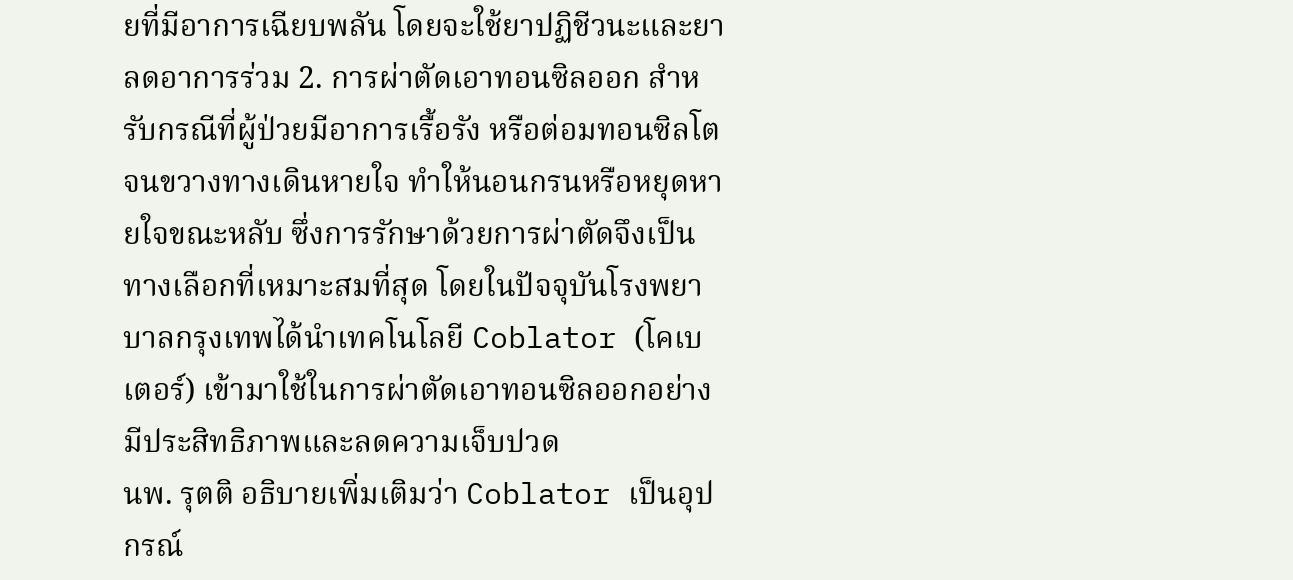ยที่มีอาการเฉียบพลัน โดยจะใช้ยาปฏิชีวนะและยาลดอาการร่วม 2. การผ่าตัดเอาทอนซิลออก สำหรับกรณีที่ผู้ป่วยมีอาการเรื้อรัง หรือต่อมทอนซิลโตจนขวางทางเดินหายใจ ทำให้นอนกรนหรือหยุดหายใจขณะหลับ ซึ่งการรักษาด้วยการผ่าตัดจึงเป็นทางเลือกที่เหมาะสมที่สุด โดยในปัจจุบันโรงพยาบาลกรุงเทพได้นำเทคโนโลยี Coblator (โคเบเตอร์) เข้ามาใช้ในการผ่าตัดเอาทอนซิลออกอย่างมีประสิทธิภาพและลดความเจ็บปวด
นพ. รุตติ อธิบายเพิ่มเติมว่า Coblator เป็นอุปกรณ์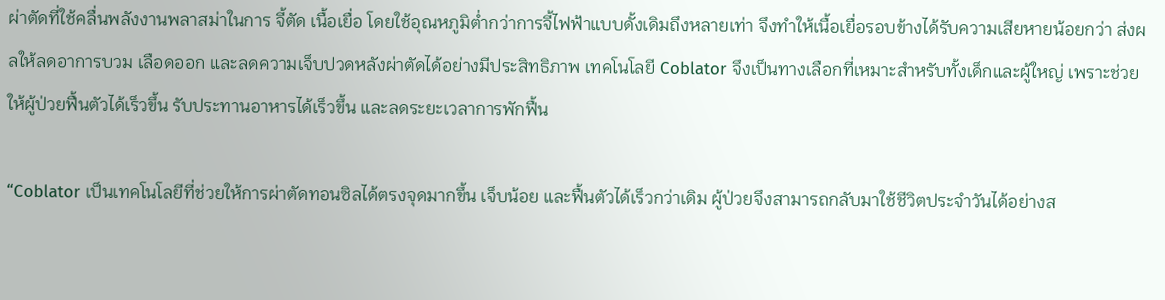ผ่าตัดที่ใช้คลื่นพลังงานพลาสม่าในการ จี้ตัด เนื้อเยื่อ โดยใช้อุณหภูมิต่ำกว่าการจี้ไฟฟ้าแบบดั้งเดิมถึงหลายเท่า จึงทำให้เนื้อเยื่อรอบข้างได้รับความเสียหายน้อยกว่า ส่งผลให้ลดอาการบวม เลือดออก และลดความเจ็บปวดหลังผ่าตัดได้อย่างมีประสิทธิภาพ เทคโนโลยี Coblator จึงเป็นทางเลือกที่เหมาะสำหรับทั้งเด็กและผู้ใหญ่ เพราะช่วยให้ผู้ป่วยฟื้นตัวได้เร็วขึ้น รับประทานอาหารได้เร็วขึ้น และลดระยะเวลาการพักฟื้น

“Coblator เป็นเทคโนโลยีที่ช่วยให้การผ่าตัดทอนซิลได้ตรงจุดมากขึ้น เจ็บน้อย และฟื้นตัวได้เร็วกว่าเดิม ผู้ป่วยจึงสามารถกลับมาใช้ชีวิตประจำวันได้อย่างส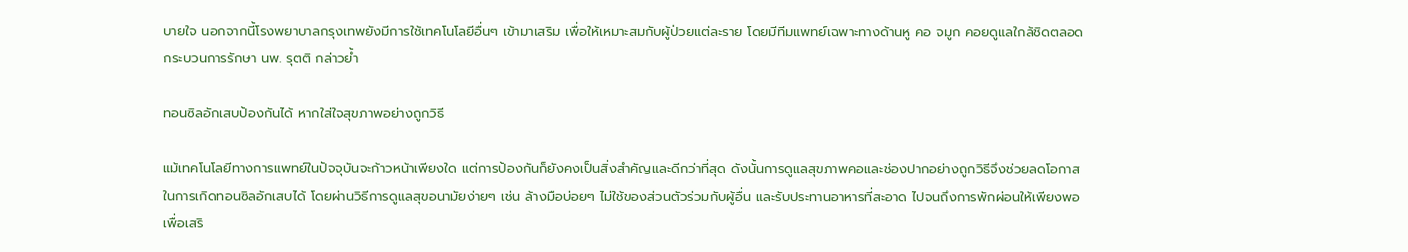บายใจ นอกจากนี้โรงพยาบาลกรุงเทพยังมีการใช้เทคโนโลยีอื่นๆ เข้ามาเสริม เพื่อให้เหมาะสมกับผู้ป่วยแต่ละราย โดยมีทีมแพทย์เฉพาะทางด้านหู คอ จมูก คอยดูแลใกล้ชิดตลอดกระบวนการรักษา นพ. รุตติ กล่าวย้ำ

ทอนซิลอักเสบป้องกันได้ หากใส่ใจสุขภาพอย่างถูกวิธี

แม้เทคโนโลยีทางการแพทย์ในปัจจุบันจะก้าวหน้าเพียงใด แต่การป้องกันก็ยังคงเป็นสิ่งสำคัญและดีกว่าที่สุด ดังนั้นการดูแลสุขภาพคอและช่องปากอย่างถูกวิธีจึงช่วยลดโอกาสในการเกิดทอนซิลอักเสบได้ โดยผ่านวิธีการดูแลสุขอนามัยง่ายๆ เช่น ล้างมือบ่อยๆ ไม่ใช้ของส่วนตัวร่วมกับผู้อื่น และรับประทานอาหารที่สะอาด ไปจนถึงการพักผ่อนให้เพียงพอ เพื่อเสริ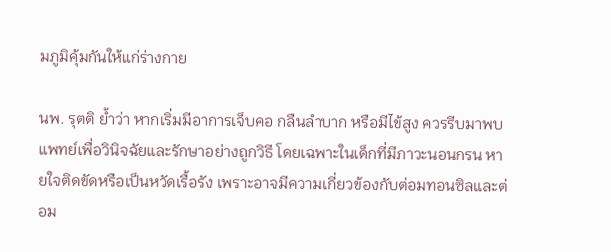มภูมิคุ้มกันให้แก่ร่างกาย

นพ. รุตติ ย้ำว่า หากเริ่มมีอาการเจ็บคอ กลืนลำบาก หรือมีไข้สูง ควรรีบมาพบแพทย์เพื่อวินิจฉัยและรักษาอย่างถูกวิธี โดยเฉพาะในเด็กที่มีภาวะนอนกรน หายใจติดขัดหรือเป็นหวัดเรื้อรัง เพราะอาจมีความเกี่ยวข้องกับต่อมทอนซิลและต่อม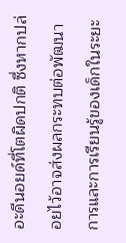อะดีนอยด์ที่โตผิดปกติ ซึ่งหากปล่อยไว้อาจส่งผลกระทบต่อพัฒนาการและการเรียนรู้ของเด็กในระยะ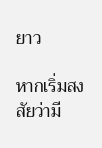ยาว

หากเริ่มสงสัยว่ามี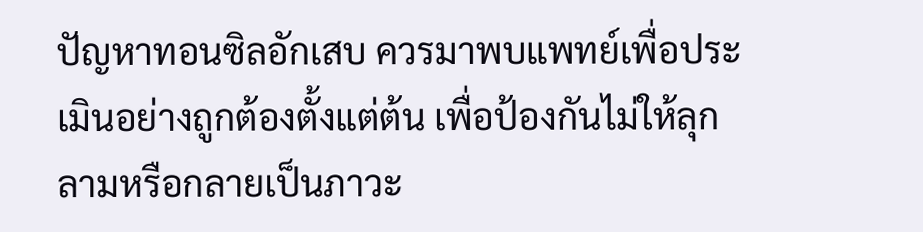ปัญหาทอนซิลอักเสบ ควรมาพบแพทย์เพื่อประเมินอย่างถูกต้องตั้งแต่ต้น เพื่อป้องกันไม่ให้ลุกลามหรือกลายเป็นภาวะ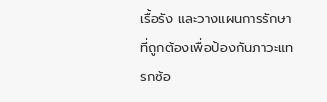เรื้อรัง และวางแผนการรักษาที่ถูกต้องเพื่อป้องกันภาวะแทรกซ้อ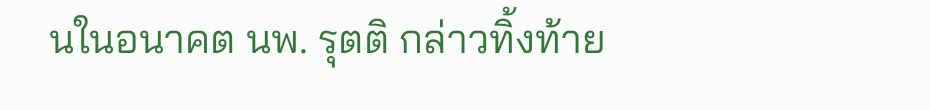นในอนาคต นพ. รุตติ กล่าวทิ้งท้าย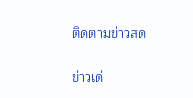ติดตามข่าวสด

ข่าวเด่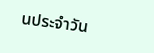นประจำวัน